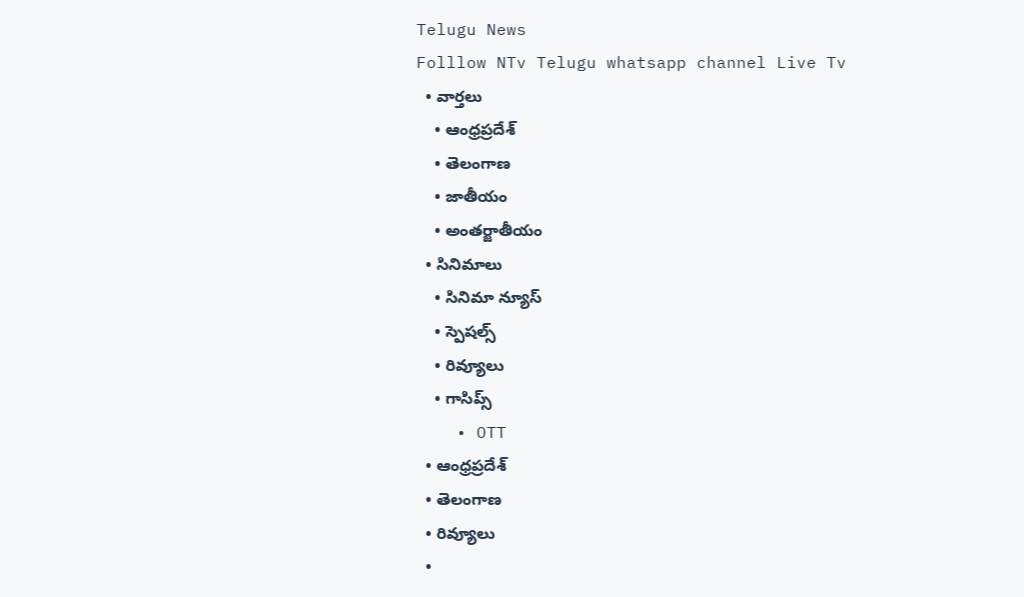Telugu News
Folllow NTv Telugu whatsapp channel Live Tv
  • వార్తలు
    • ఆంధ్రప్రదేశ్
    • తెలంగాణ
    • జాతీయం
    • అంతర్జాతీయం
  • సినిమాలు
    • సినిమా న్యూస్
    • స్పెషల్స్
    • రివ్యూలు
    • గాసిప్స్
    • OTT
  • ఆంధ్రప్రదేశ్
  • తెలంగాణ
  • రివ్యూలు
  •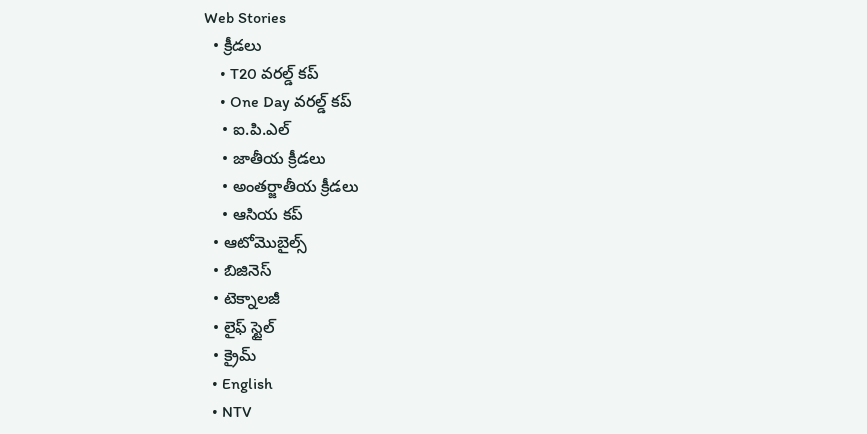Web Stories
  • క్రీడలు
    • T20 వరల్డ్ కప్
    • One Day వరల్డ్ కప్
    • ఐ.పి.ఎల్
    • జాతీయ క్రీడలు
    • అంతర్జాతీయ క్రీడలు
    • ఆసియ కప్
  • ఆటోమొబైల్స్
  • బిజినెస్‌
  • టెక్నాలజీ
  • లైఫ్ స్టైల్
  • క్రైమ్
  • English
  • NTV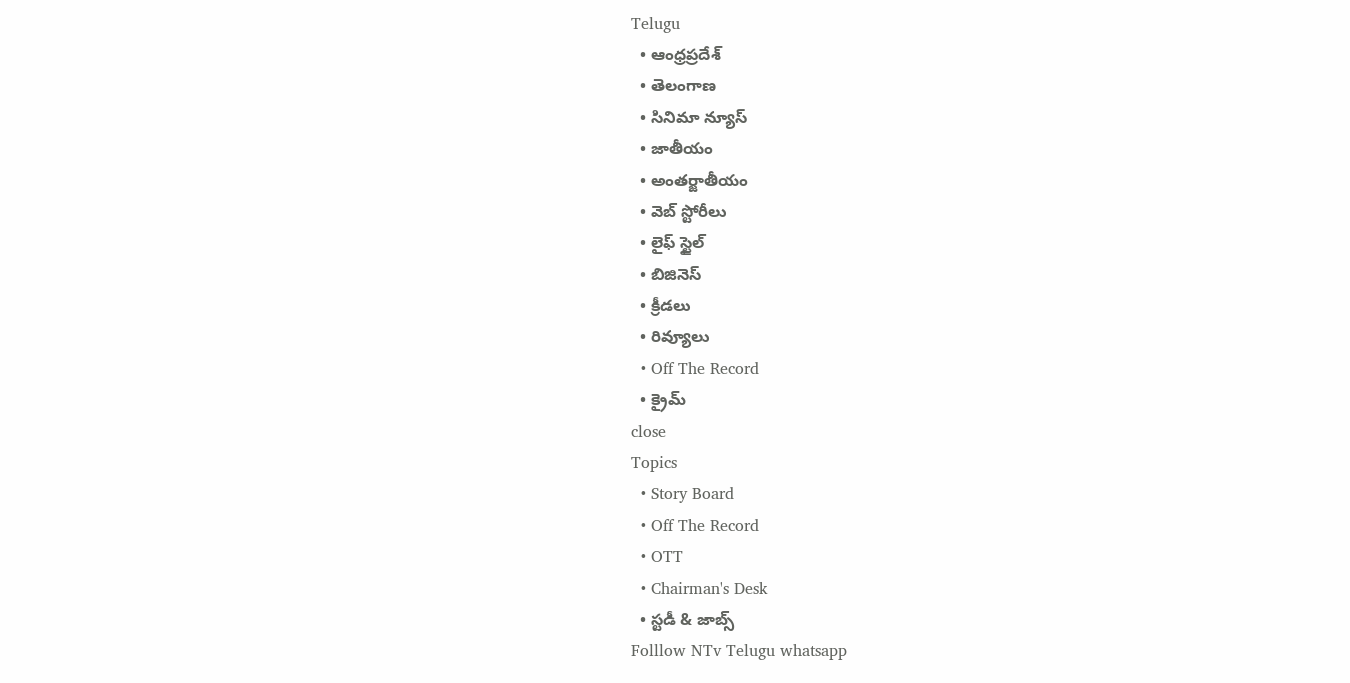Telugu
  • ఆంధ్రప్రదేశ్
  • తెలంగాణ
  • సినిమా న్యూస్
  • జాతీయం
  • అంతర్జాతీయం
  • వెబ్ స్టోరీలు
  • లైఫ్ స్టైల్
  • బిజినెస్‌
  • క్రీడలు
  • రివ్యూలు
  • Off The Record
  • క్రైమ్
close
Topics
  • Story Board
  • Off The Record
  • OTT
  • Chairman's Desk
  • స్టడీ & జాబ్స్
Folllow NTv Telugu whatsapp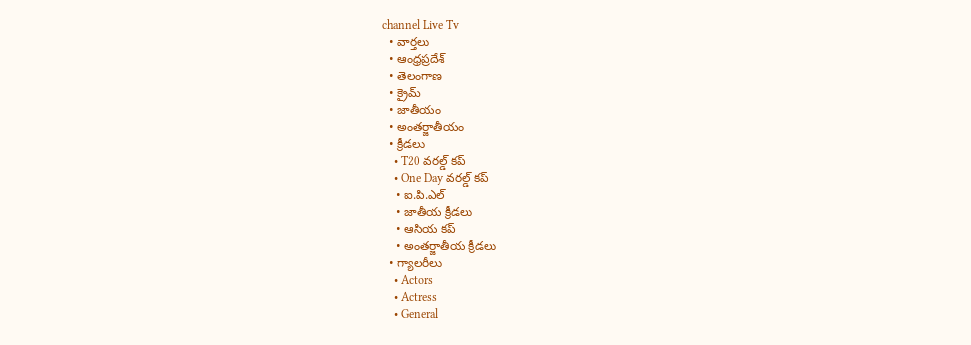channel Live Tv
  • వార్తలు
  • ఆంధ్రప్రదేశ్
  • తెలంగాణ
  • క్రైమ్
  • జాతీయం
  • అంతర్జాతీయం
  • క్రీడలు
    • T20 వరల్డ్ కప్
    • One Day వరల్డ్ కప్
    • ఐ.పి.ఎల్
    • జాతీయ క్రీడలు
    • ఆసియ కప్
    • అంతర్జాతీయ క్రీడలు
  • గ్యాలరీలు
    • Actors
    • Actress
    • General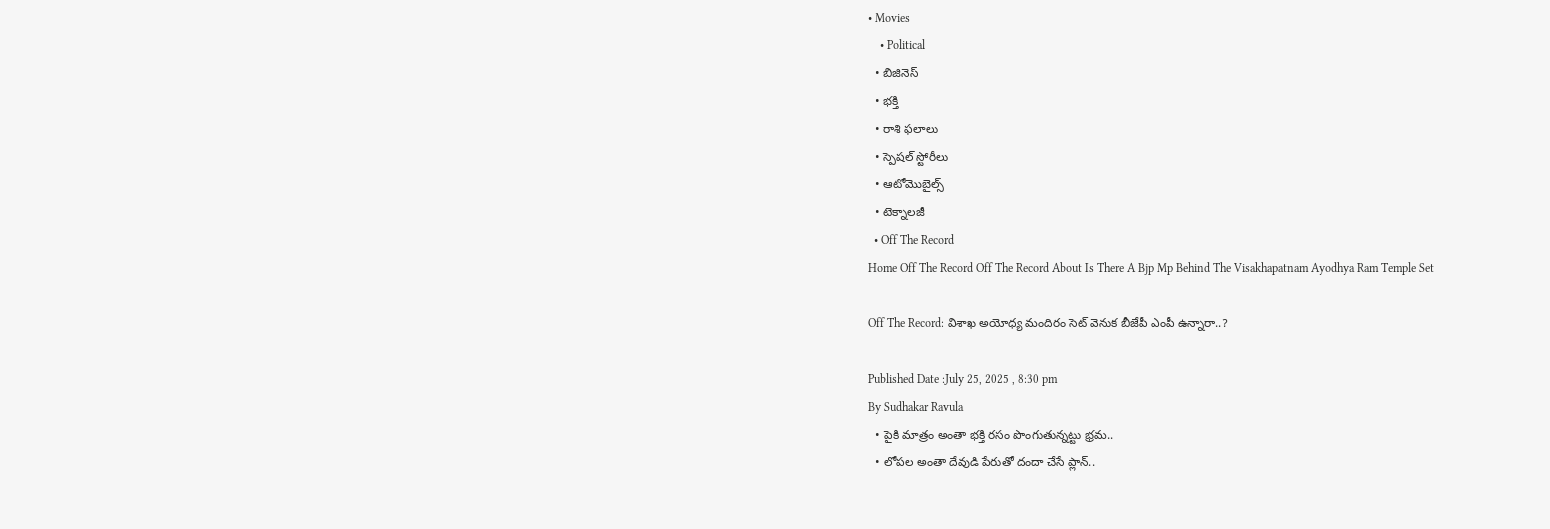• Movies
    • Political
  • బిజినెస్‌
  • భక్తి
  • రాశి ఫలాలు
  • స్పెషల్‌ స్టోరీలు
  • ఆటోమొబైల్స్
  • టెక్నాలజీ
  • Off The Record
Home Off The Record Off The Record About Is There A Bjp Mp Behind The Visakhapatnam Ayodhya Ram Temple Set

Off The Record: విశాఖ అయోధ్య మందిరం సెట్ వెనుక బీజేపీ ఎంపీ ఉన్నారా..?

Published Date :July 25, 2025 , 8:30 pm
By Sudhakar Ravula
  • పైకి మాత్రం అంతా భక్తి రసం పొంగుతున్నట్టు భ్రమ..
  • లోపల అంతా దేవుడి పేరుతో దందా చేసే ప్లాన్‌..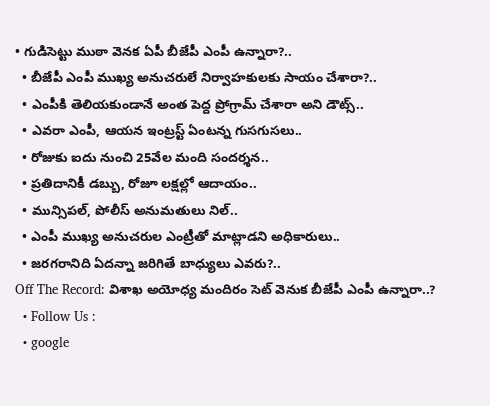• గుడిసెట్టు ముఠా వెనక ఏపీ బీజేపీ ఎంపీ ఉన్నారా?..
  • బీజేపీ ఎంపీ ముఖ్య అనుచరులే నిర్వాహకులకు సాయం చేశారా?..
  • ఎంపీకి తెలియకుండానే అంత పెద్ద ప్రోగ్రామ్‌ చేశారా అని డౌట్స్‌..
  • ఎవరా ఎంపీ, ఆయన ఇంట్రస్ట్‌ ఏంటన్న గుసగుసలు..
  • రోజుకు ఐదు నుంచి 25వేల మంది సందర్శన..
  • ప్రతిదానికీ డబ్బు, రోజూ లక్షల్లో ఆదాయం..
  • మున్సిపల్‌, పోలీస్‌ అనుమతులు నిల్‌..
  • ఎంపీ ముఖ్య అనుచరుల ఎంట్రీతో మాట్లాడని అధికారులు..
  • జరగరానిది ఏదన్నా జరిగితే బాధ్యులు ఎవరు?..
Off The Record: విశాఖ అయోధ్య మందిరం సెట్ వెనుక బీజేపీ ఎంపీ ఉన్నారా..?
  • Follow Us :
  • google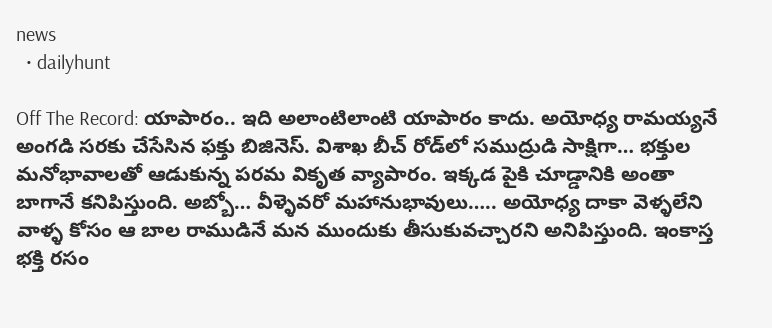news
  • dailyhunt

Off The Record: యాపారం.. ఇది అలాంటిలాంటి యాపారం కాదు. అయోధ్య రామయ్యనే అంగడి సరకు చేసేసిన ఫక్తు బిజినెస్‌. విశాఖ బీచ్‌ రోడ్‌లో సముద్రుడి సాక్షిగా… భక్తుల మనోభావాలతో ఆడుకున్న పరమ వికృత వ్యాపారం. ఇక్కడ పైకి చూడ్డానికి అంతా బాగానే కనిపిస్తుంది. అబ్బో… వీళ్ళెవరో మహానుభావులు….. అయోధ్య దాకా వెళ్ళలేని వాళ్ళ కోసం ఆ బాల రాముడినే మన ముందుకు తీసుకువచ్చారని అనిపిస్తుంది. ఇంకాస్త భక్తి రసం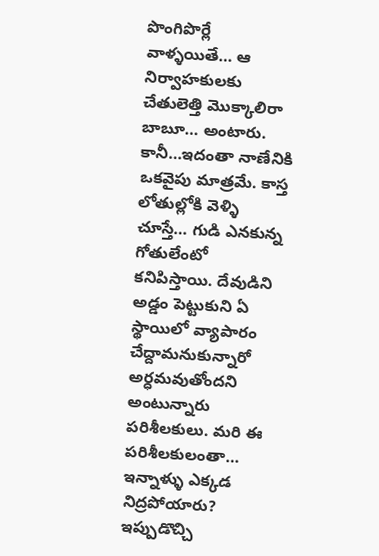పొంగిపొర్లే వాళ్ళయితే… ఆ నిర్వాహకులకు చేతులెత్తి మొక్కాలిరా బాబూ… అంటారు. కానీ…ఇదంతా నాణేనికి ఒకవైపు మాత్రమే. కాస్త లోతుల్లోకి వెళ్ళి చూస్తే… గుడి ఎనకున్న గోతులేంటో కనిపిస్తాయి. దేవుడిని అడ్డం పెట్టుకుని ఏ స్థాయిలో వ్యాపారం చేద్దామనుకున్నారో అర్ధమవుతోందని అంటున్నారు పరిశీలకులు. మరి ఈ పరిశీలకులంతా… ఇన్నాళ్ళు ఎక్కడ నిద్రపోయారు? ఇప్పుడొచ్చి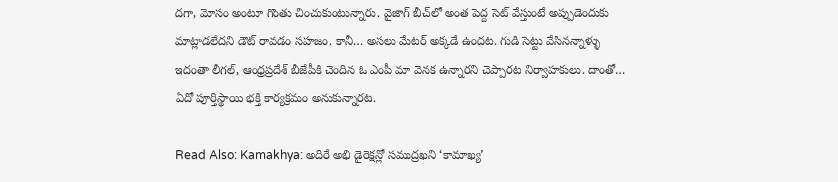దగా, మోసం అంటూ గొంతు చించుకుంటున్నారు. వైజాగ్‌ బీచ్‌లో అంత పెద్ద సెట్‌ వేస్తుంటే అప్పుడెందుకు మాట్లాడలేదని డౌట్‌ రావడం సహజం. కానీ… అసలు మేటర్‌ అక్కడే ఉందట. గుడి సెట్టు వేసినన్నాళ్ళు ఇదంతా లీగల్‌, ఆంధ్రప్రదేశ్‌ బీజేపీకి చెందిన ఓ ఎంపీ మా వెనక ఉన్నారని చెప్పారట నిర్వాహకులు. దాంతో… ఏదో పూర్తిస్థాయి భక్తి కార్యక్రమం అనుకున్నారట.

Read Also: Kamakhya: అదిరే అభి డైరెక్షన్లో సముద్రఖని ‘కామాఖ్య’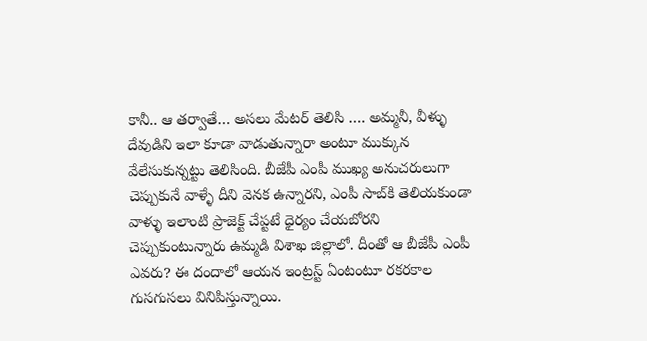కానీ.. ఆ తర్వాతే… అసలు మేటర్‌ తెలిసి …. అమ్మనీ, వీళ్ళు దేవుడిని ఇలా కూడా వాడుతున్నారా అంటూ ముక్కున వేలేసుకున్నట్టు తెలిసింది. బీజేపీ ఎంపీ ముఖ్య అనుచరులుగా చెప్పుకునే వాళ్ళే దీని వెనక ఉన్నారని, ఎంపీ సాబ్‌కి తెలియకుండా వాళ్ళు ఇలాంటి ప్రాజెక్ట్‌ చేప్టటే ధైర్యం చేయబోరని చెప్పుకుంటున్నారు ఉమ్మడి విశాఖ జిల్లాలో. దీంతో ఆ బీజేపీ ఎంపీ ఎవరు? ఈ దందాలో ఆయన ఇంట్రస్ట్‌ ఏంటంటూ రకరకాల గుసగుసలు వినిపిస్తున్నాయి.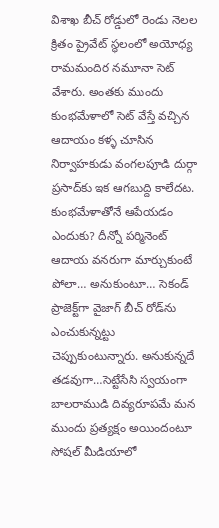విశాఖ బీచ్ రోడ్డులో రెండు నెలల క్రితం ప్రైవేట్‌ స్థలంలో అయోధ్య రామమందిర నమూనా సెట్‌ వేశారు. అంతకు ముందు కుంభమేళాలో సెట్ వేస్తే వచ్చిన ఆదాయం కళ్ళ చూసిన నిర్వాహకుడు వంగలపూడి దుర్గా ప్రసాద్‌కు ఇక ఆగబుద్ది కాలేదట. కుంభమేళాతోనే ఆపేయడం ఎందుకు? దీన్నో పర్మినెంట్‌ ఆదాయ వనరుగా మార్చుకుంటే పోలా… అనుకుంటూ… సెకండ్‌ ప్రాజెక్ట్‌గా వైజాగ్‌ బీచ్‌ రోడ్‌ను ఎంచుకున్నట్టు చెప్పుకుంటున్నారు. అనుకున్నదే తడవుగా…సెట్టేసేసి స్వయంగా బాలరాముడి దివ్యరూపమే మన ముందు ప్రత్యక్షం అయిందంటూ సోషల్ మీడియాలో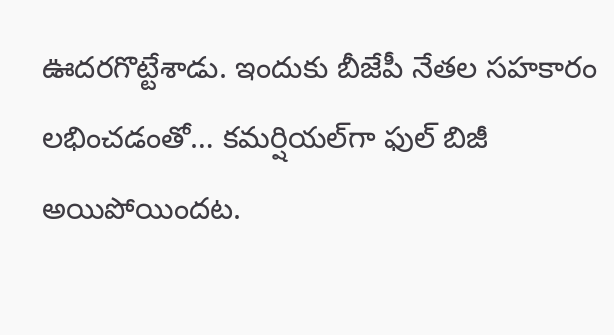ఊదరగొట్టేశాడు. ఇందుకు బీజేపీ నేతల సహకారం లభించడంతో… కమర్షియల్‌గా ఫుల్‌ బిజీ అయిపోయిందట.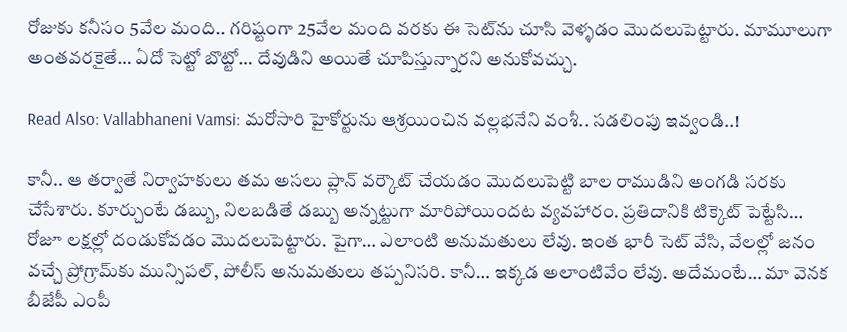రోజుకు కనీసం 5వేల మంది.. గరిష్టంగా 25వేల మంది వరకు ఈ సెట్‌ను చూసి వెళ్ళడం మొదలుపెట్టారు. మామూలుగా అంతవరకైతే… ఏదో సెట్టో బొట్టో… దేవుడిని అయితే చూపిస్తున్నారని అనుకోవచ్చు.

Read Also: Vallabhaneni Vamsi: మరోసారి హైకోర్టును ఆశ్రయించిన వల్లభనేని వంశీ.. సడలింపు ఇవ్వండి..!

కానీ.. ఆ తర్వాతే నిర్వాహకులు తమ అసలు ప్లాన్‌ వర్కౌట్‌ చేయడం మొదలుపెట్టి బాల రాముడిని అంగడి సరకు చేసేశారు. కూర్చుంటే డబ్బు, నిలబడితే డబ్బు అన్నట్టుగా మారిపోయిందట వ్యవహారం. ప్రతిదానికి టిక్కెట్‌ పెట్టేసి… రోజూ లక్షల్లో దండుకోవడం మొదలుపెట్టారు. పైగా… ఎలాంటి అనుమతులు లేవు. ఇంత భారీ సెట్‌ వేసి, వేలల్లో జనం వచ్చే ప్రోగ్రామ్‌కు మున్సిపల్‌, పోలీస్‌ అనుమతులు తప్పనిసరి. కానీ… ఇక్కడ అలాంటివేం లేవు. అదేమంటే… మా వెనక బీజేపీ ఎంపీ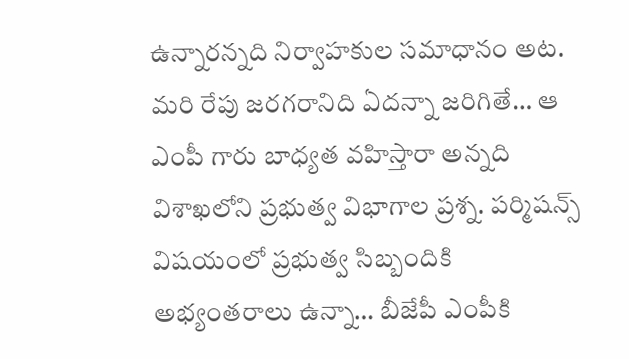ఉన్నారన్నది నిర్వాహకుల సమాధానం అట. మరి రేపు జరగరానిది ఏదన్నా జరిగితే… ఆ ఎంపీ గారు బాధ్యత వహిస్తారా అన్నది విశాఖలోని ప్రభుత్వ విభాగాల ప్రశ్న. పర్మిషన్స్‌ విషయంలో ప్రభుత్వ సిబ్బందికి అభ్యంతరాలు ఉన్నా… బీజేపీ ఎంపీకి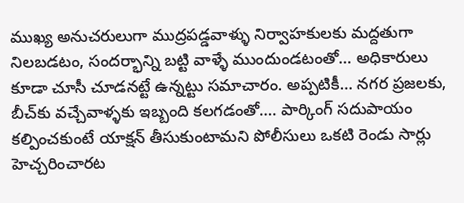ముఖ్య అనుచరులుగా ముద్రపడ్డవాళ్ళు నిర్వాహకులకు మద్దతుగా నిలబడటం, సందర్భాన్ని బట్టి వాళ్ళే ముందుండటంతో… అధికారులు కూడా చూసీ చూడనట్టే ఉన్నట్టు సమాచారం. అప్పటికీ… నగర ప్రజలకు, బీచ్‌కు వచ్చేవాళ్ళకు ఇబ్బంది కలగడంతో…. పార్కింగ్‌ సదుపాయం కల్పించకుంటే యాక్షన్‌ తీసుకుంటామని పోలీసులు ఒకటి రెండు సార్లు హెచ్చరించారట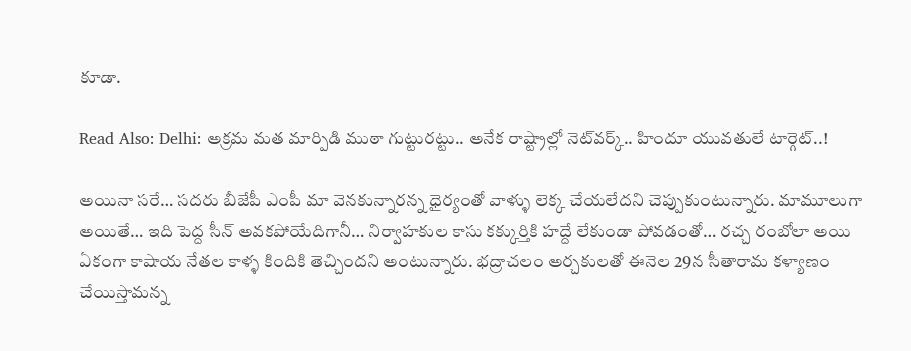కూడా.

Read Also: Delhi: అక్రమ మత మార్పిడి ముఠా గుట్టురట్టు.. అనేక రాష్ట్రాల్లో నెట్‌వర్క్‌.. హిందూ యువతులే టార్గెట్..!

అయినా సరే… సదరు బీజేపీ ఎంపీ మా వెనకున్నారన్న ధైర్యంతో వాళ్ళు లెక్క చేయలేదని చెప్పుకుంటున్నారు. మామూలుగా అయితే… ఇది పెద్ద సీన్‌ అవకపోయేదిగానీ… నిర్వాహకుల కాసు కక్కుర్తికి హద్దే లేకుండా పోవడంతో… రచ్చ రంబోలా అయి ఏకంగా కాషాయ నేతల కాళ్ళ కిందికి తెచ్చిందని అంటున్నారు. భద్రాచలం అర్చకులతో ఈనెల 29న సీతారామ కళ్యాణం చేయిస్తామన్న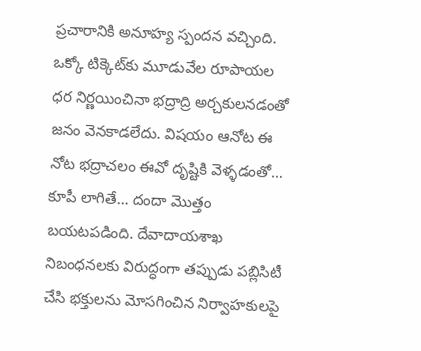ప్రచారానికి అనూహ్య స్పందన వచ్చింది. ఒక్కో టిక్కెట్‌కు మూడువేల రూపాయల ధర నిర్ణయించినా భద్రాద్రి అర్చకులనడంతో జనం వెనకాడలేదు. విషయం ఆనోట ఈ నోట భద్రాచలం ఈవో దృష్టికి వెళ్ళడంతో… కూపీ లాగితే… దందా మొత్తం బయటపడింది. దేవాదాయశాఖ నిబంధనలకు విరుద్ధంగా తప్పుడు పబ్లిసిటీ చేసి భక్తులను మోసగించిన నిర్వాహకులపై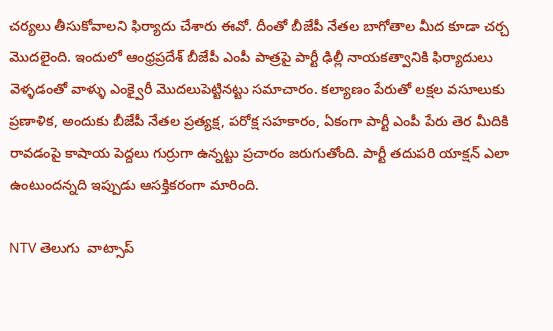చర్యలు తీసుకోవాలని ఫిర్యాదు చేశారు ఈవో. దీంతో బీజేపీ నేతల బాగోతాల మీద కూడా చర్చ మొదలైంది. ఇందులో ఆంధ్రప్రదేశ్‌ బీజేపీ ఎంపీ పాత్రపై పార్టీ ఢిల్లీ నాయకత్వానికి ఫిర్యాదులు వెళ్ళడంతో వాళ్ళు ఎంక్వైరీ మొదలుపెట్టినట్టు సమాచారం. కల్యాణం పేరుతో లక్షల వసూలుకు ప్రణాళిక, అందుకు బీజేపీ నేతల ప్రత్యక్ష, పరోక్ష సహకారం, ఏకంగా పార్టీ ఎంపీ పేరు తెర మీదికి రావడంపై కాషాయ పెద్దలు గుర్రుగా ఉన్నట్టు ప్రచారం జరుగుతోంది. పార్టీ తదుపరి యాక్షన్‌ ఎలా ఉంటుందన్నది ఇప్పుడు ఆసక్తికరంగా మారింది.

NTV తెలుగు  వాట్సాప్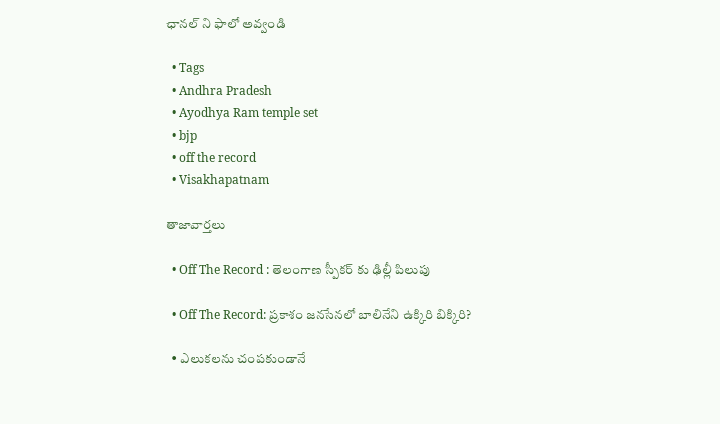ఛానల్ ని ఫాలో అవ్వండి

  • Tags
  • Andhra Pradesh
  • Ayodhya Ram temple set
  • bjp
  • off the record
  • Visakhapatnam

తాజావార్తలు

  • Off The Record : తెలంగాణ స్పీకర్ కు ఢిల్లీ పిలుపు

  • Off The Record: ప్రకాశం జనసేనలో బాలినేని ఉక్కిరి బిక్కిరి?

  • ఎలుకలను చంపకుండానే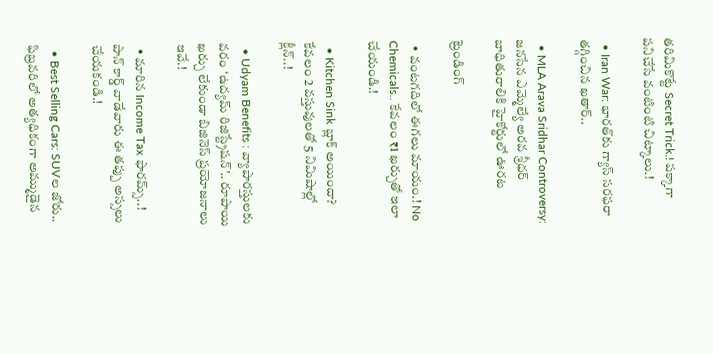తరిమికొట్టే Secret Trick.! పక్కాగా పనిచేసే వంటింటి చిట్కాలు.!

  • Iran War: భారత్‌కు గ్యాస్ సరఫరా తగ్గించిన ఖతార్..

  • MLA Arava Sridhar Controversy: జనసేన ఎమ్మెల్యే అరవ శ్రీధర్ బాధితురాలికి హైకోర్టులో ఊరట

ట్రెండింగ్‌

  • వంటగదిలో ఈగలు మాయం.! No Chemicals.. కేవలం ₹1 ఖర్చుతో ఇలా చేయండి.!

  • Kitchen Sink బ్లాక్ అయిందా? కేవలం 2 వస్తువులతో 5 నిమిషాల్లో క్లీన్..!

  • Udyam Benefits : వ్యాపారస్తులకు వరం ‘ఉద్యమ్ రిజిస్ట్రేషన్’.. రూపాయి ఖర్చు లేకుండా బిజినెస్ ప్రయోజనాలు ఇవే.!

  • మారిన Income Tax ఫారమ్స్..! పాన్ కార్డ్ వాడేవారు ఈ తప్పు అస్సలు చేయకండి.!

  • Best Selling Cars: SUVల జోరు.. ఫిబ్రవరిలో అత్యధికంగా అమ్ముడైన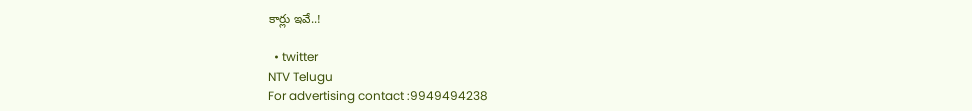కార్లు ఇవే..!

  • twitter
NTV Telugu
For advertising contact :9949494238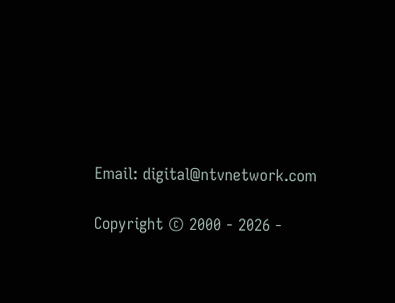Email: digital@ntvnetwork.com

Copyright © 2000 - 2026 -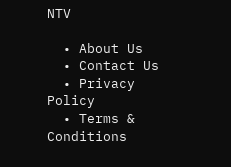NTV

  • About Us
  • Contact Us
  • Privacy Policy
  • Terms & Conditions